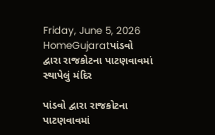Friday, June 5, 2026
HomeGujaratપાંડવો દ્વારા રાજકોટના પાટણવાવમાં સ્થાપેલું મંદિર

પાંડવો દ્વારા રાજકોટના પાટણવાવમાં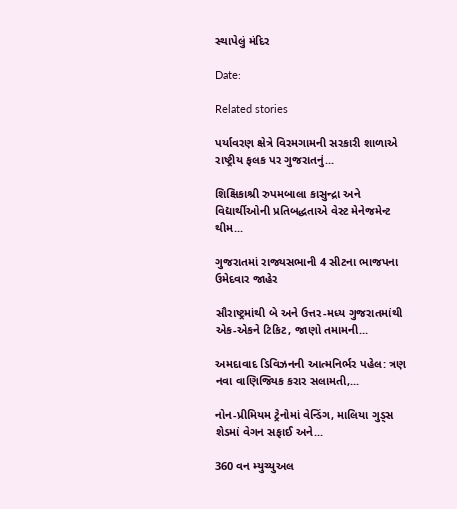સ્થાપેલું મંદિર

Date:

Related stories

પર્યાવરણ ક્ષેત્રે વિરમગામની સરકારી શાળાએ રાષ્ટ્રીય ફલક પર ગુજરાતનું...

શિક્ષિકાશ્રી રુપમબાલા કાસુન્દ્રા અને વિદ્યાર્થીઓની પ્રતિબદ્ધતાએ વેસ્ટ મેનેજમેન્ટ થીમ...

ગુજરાતમાં રાજ્યસભાની 4 સીટના ભાજપના ઉમેદવાર જાહેર

સૌરાષ્ટ્રમાંથી બે અને ઉત્તર-મધ્ય ગુજરાતમાંથી એક-એકને ટિકિટ, જાણો તમામની...

અમદાવાદ ડિવિઝનની આત્મનિર્ભર પહેલ: ત્રણ નવા વાણિજ્યિક કરાર સલામતી,...

નોન-પ્રીમિયમ ટ્રેનોમાં વેન્ડિંગ, માલિયા ગુડ્સ શેડમાં વેગન સફાઈ અને...

360 વન મ્યુચ્યુઅલ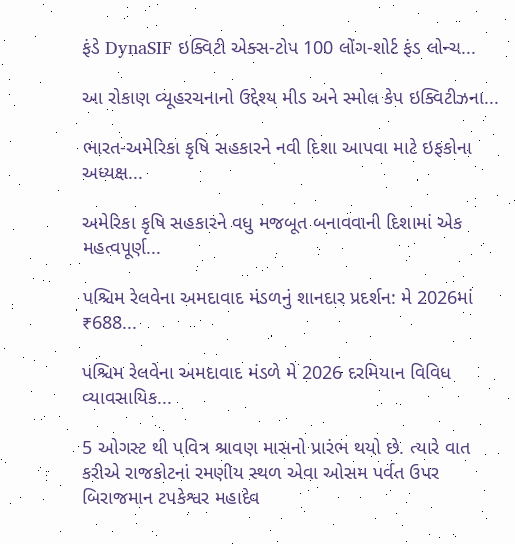ફંડે DynaSIF ઇક્વિટી એક્સ-ટોપ 100 લોંગ-શોર્ટ ફંડ લોન્ચ...

આ રોકાણ વ્યૂહરચનાનો ઉદ્દેશ્ય મીડ અને સ્મોલ કેપ ઇક્વિટીઝના...

ભારત-અમેરિકા કૃષિ સહકારને નવી દિશા આપવા માટે ઇફકોના અધ્યક્ષ...

અમેરિકા કૃષિ સહકારને વધુ મજબૂત બનાવવાની દિશામાં એક મહત્વપૂર્ણ...

પશ્ચિમ રેલવેના અમદાવાદ મંડળનું શાનદાર પ્રદર્શન: મે 2026માં ₹688...

પશ્ચિમ રેલવેના અમદાવાદ મંડળે મે 2026 દરમિયાન વિવિધ વ્યાવસાયિક...

5 ઓગસ્ટ થી પવિત્ર શ્રાવણ માસનો પ્રારંભ થયો છે. ત્યારે વાત કરીએ રાજકોટનાં રમણીય સ્થળ એવા ઓસમ પર્વત ઉપર બિરાજમાન ટપકેશ્વર મહાદેવ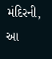મંદિરની, આ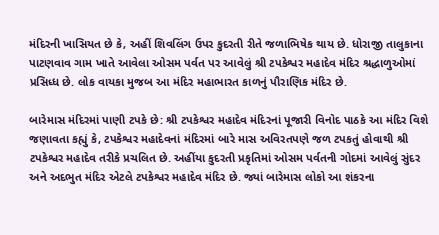મંદિરની ખાસિયત છે કે, અહીં શિવલિંગ ઉપર કુદરતી રીતે જળાભિષેક થાય છે. ધોરાજી તાલુકાના પાટણવાવ ગામ ખાતે આવેલા ઓસમ પર્વત પર આવેલું શ્રી ટપકેશ્વર મહાદેવ મંદિર શ્રદ્ધાળુઓમાં પ્રસિધ્ધ છે. લોક વાયકા મુજબ આ મંદિર મહાભારત કાળનું પૌરાણિક મંદિર છે.

બારેમાસ મંદિરમાં પાણી ટપકે છે: શ્રી ટપકેશ્વર મહાદેવ મંદિરનાં પૂજારી વિનોદ પાઠકે આ મંદિર વિશે જણાવતા કહ્યું કે, ટપકેશ્વર મહાદેવનાં મંદિરમાં બારે માસ અવિરતપણે જળ ટપકતું હોવાથી શ્રી ટપકેશ્વર મહાદેવ તરીકે પ્રચલિત છે. અહીંયા કુદરતી પ્રકૃતિમાં ઓસમ પર્વતની ગોદમાં આવેલું સુંદર અને અદભુત મંદિર એટલે ટપકેશ્વર મહાદેવ મંદિર છે. જ્યાં બારેમાસ લોકો આ શંકરના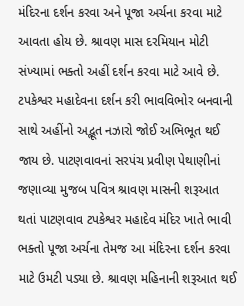મંદિરના દર્શન કરવા અને પૂજા અર્ચના કરવા માટે આવતા હોય છે. શ્રાવણ માસ દરમિયાન મોટી સંખ્યામાં ભક્તો અહીં દર્શન કરવા માટે આવે છે. ટપકેશ્વર મહાદેવના દર્શન કરી ભાવવિભોર બનવાની સાથે અહીંનો અદ્ભૂત નઝારો જોઈ અભિભૂત થઈ જાય છે. પાટણવાવનાં સરપંચ પ્રવીણ પેથાણીનાં જણાવ્યા મુજબ પવિત્ર શ્રાવણ માસની શરૂઆત થતાં પાટણવાવ ટપકેશ્વર મહાદેવ મંદિર ખાતે ભાવી ભક્તો પૂજા અર્ચના તેમજ આ મંદિરના દર્શન કરવા માટે ઉમટી પડ્યા છે. શ્રાવણ મહિનાની શરૂઆત થઈ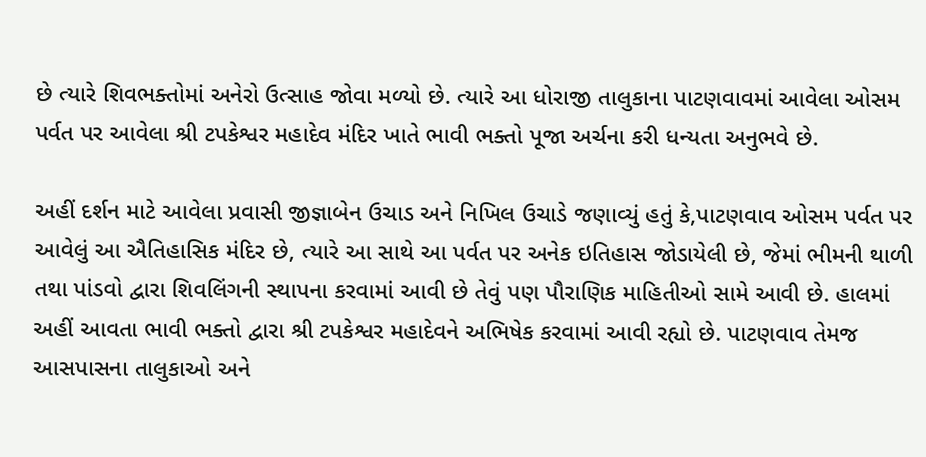છે ત્યારે શિવભક્તોમાં અનેરો ઉત્સાહ જોવા મળ્યો છે. ત્યારે આ ધોરાજી તાલુકાના પાટણવાવમાં આવેલા ઓસમ પર્વત પર આવેલા શ્રી ટપકેશ્વર મહાદેવ મંદિર ખાતે ભાવી ભક્તો પૂજા અર્ચના કરી ધન્યતા અનુભવે છે.

અહીં દર્શન માટે આવેલા પ્રવાસી જીજ્ઞાબેન ઉચાડ અને નિખિલ ઉચાડે જણાવ્યું હતું કે,પાટણવાવ ઓસમ પર્વત પર આવેલું આ ઐતિહાસિક મંદિર છે, ત્યારે આ સાથે આ પર્વત પર અનેક ઇતિહાસ જોડાયેલી છે, જેમાં ભીમની થાળી તથા પાંડવો દ્વારા શિવલિંગની સ્થાપના કરવામાં આવી છે તેવું પણ પૌરાણિક માહિતીઓ સામે આવી છે. હાલમાં અહીં આવતા ભાવી ભક્તો દ્વારા શ્રી ટપકેશ્વર મહાદેવને અભિષેક કરવામાં આવી રહ્યો છે. પાટણવાવ તેમજ આસપાસના તાલુકાઓ અને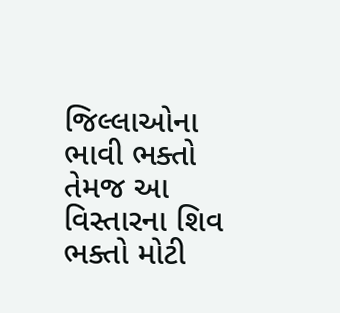જિલ્લાઓના ભાવી ભક્તો તેમજ આ વિસ્તારના શિવ ભક્તો મોટી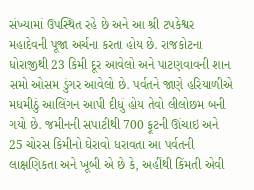સંખ્યામાં ઉપસ્થિત રહે છે અને આ શ્રી ટપકેશ્વર મહાદેવની પૂજા અર્ચના કરતા હોય છે. રાજકોટના ધોરાજીથી 23 કિમી દૂર આવેલો અને પાટણવાવની શાન સમો ઓસમ ડુંગર આવેલો છે. પર્વતને જાણે હરિયાળીએ મધમીઠું આલિંગન આપી દીધું હોય તેવો લીલોછમ બની ગયો છે. જમીનની સપાટીથી 700 ફૂટની ઊંચાઇ અને 25 ચોરસ કિમીનો ઘેરાવો ધરાવતા આ પર્વતની લાક્ષણિકતા અને ખૂબી એ છે કે, અહીંથી કિંમતી એવી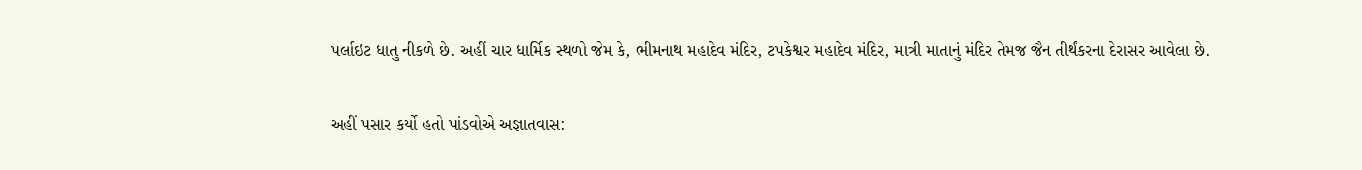પર્લાઇટ ધાતુ નીકળે છે. અહીં ચાર ધાર્મિક સ્થળો જેમ કે, ભીમનાથ મહાદેવ મંદિર, ટપકેશ્વર મહાદેવ મંદિર, માત્રી માતાનું મંદિર તેમજ જૈન તીર્થંકરના દેરાસર આવેલા છે.

અહીં પસાર કર્યો હતો પાંડવોએ અજ્ઞાતવાસ: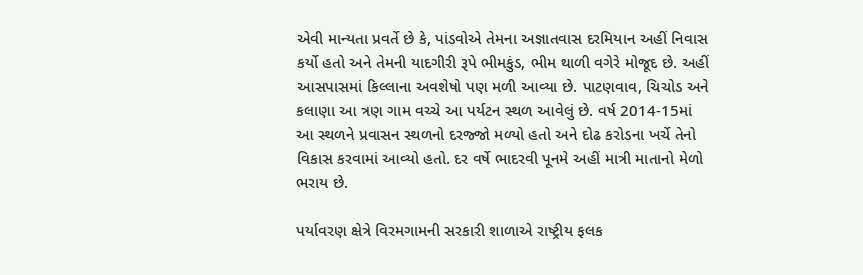એવી માન્યતા પ્રવર્તે છે કે, પાંડવોએ તેમના અજ્ઞાતવાસ દરમિયાન અહીં નિવાસ કર્યો હતો અને તેમની યાદગીરી રૂપે ભીમકુંડ, ભીમ થાળી વગેરે મોજૂદ છે. અહીં આસપાસમાં કિલ્લાના અવશેષો પણ મળી આવ્યા છે. પાટણવાવ, ચિચોડ અને કલાણા આ ત્રણ ગામ વચ્ચે આ પર્યટન સ્થળ આવેલું છે. વર્ષ 2014-15માં આ સ્થળને પ્રવાસન સ્થળનો દરજ્જો મળ્યો હતો અને દોઢ કરોડના ખર્ચે તેનો વિકાસ કરવામાં આવ્યો હતો. દર વર્ષે ભાદરવી પૂનમે અહીં માત્રી માતાનો મેળો ભરાય છે.

પર્યાવરણ ક્ષેત્રે વિરમગામની સરકારી શાળાએ રાષ્ટ્રીય ફલક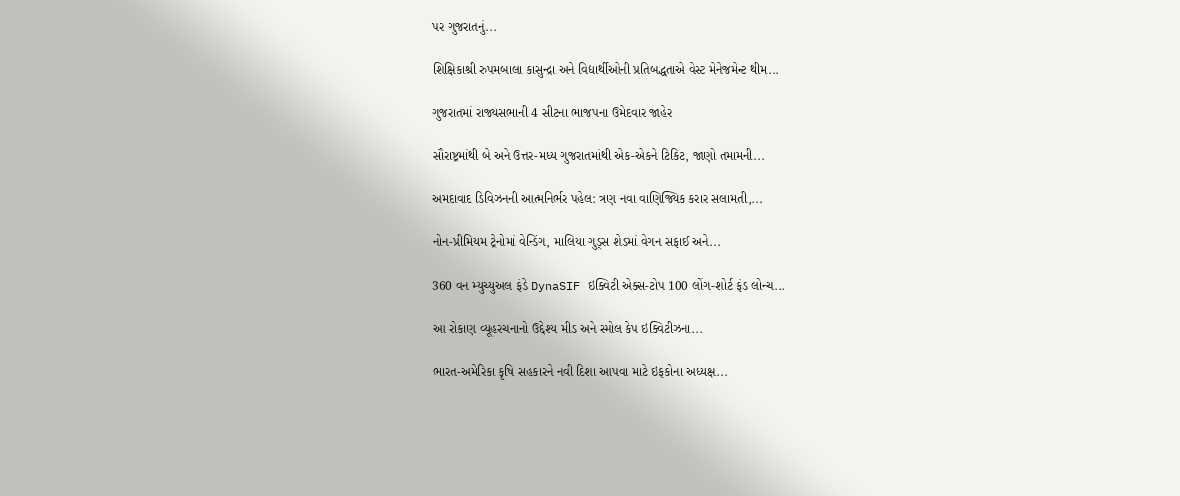પર ગુજરાતનું...

શિક્ષિકાશ્રી રુપમબાલા કાસુન્દ્રા અને વિદ્યાર્થીઓની પ્રતિબદ્ધતાએ વેસ્ટ મેનેજમેન્ટ થીમ...

ગુજરાતમાં રાજ્યસભાની 4 સીટના ભાજપના ઉમેદવાર જાહેર

સૌરાષ્ટ્રમાંથી બે અને ઉત્તર-મધ્ય ગુજરાતમાંથી એક-એકને ટિકિટ, જાણો તમામની...

અમદાવાદ ડિવિઝનની આત્મનિર્ભર પહેલ: ત્રણ નવા વાણિજ્યિક કરાર સલામતી,...

નોન-પ્રીમિયમ ટ્રેનોમાં વેન્ડિંગ, માલિયા ગુડ્સ શેડમાં વેગન સફાઈ અને...

360 વન મ્યુચ્યુઅલ ફંડે DynaSIF ઇક્વિટી એક્સ-ટોપ 100 લોંગ-શોર્ટ ફંડ લોન્ચ...

આ રોકાણ વ્યૂહરચનાનો ઉદ્દેશ્ય મીડ અને સ્મોલ કેપ ઇક્વિટીઝના...

ભારત-અમેરિકા કૃષિ સહકારને નવી દિશા આપવા માટે ઇફકોના અધ્યક્ષ...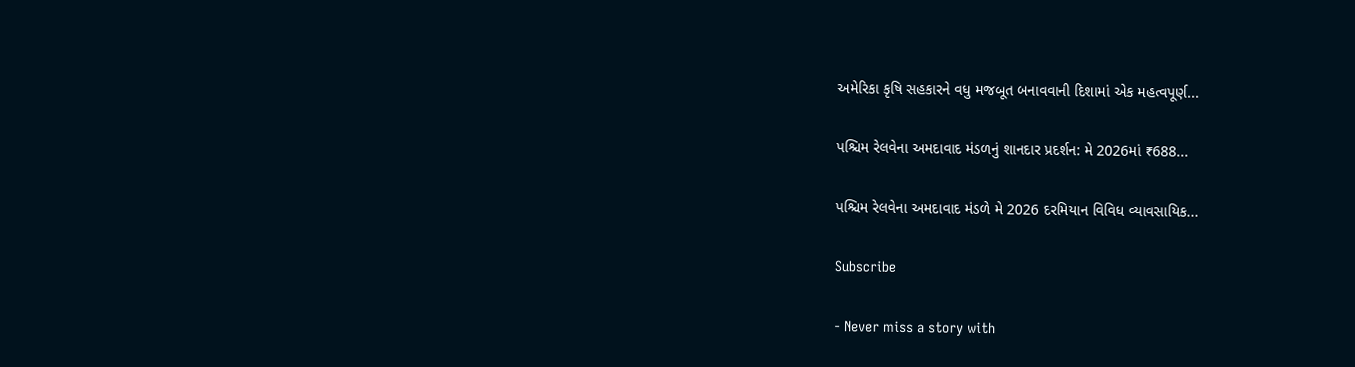અમેરિકા કૃષિ સહકારને વધુ મજબૂત બનાવવાની દિશામાં એક મહત્વપૂર્ણ...

પશ્ચિમ રેલવેના અમદાવાદ મંડળનું શાનદાર પ્રદર્શન: મે 2026માં ₹688...

પશ્ચિમ રેલવેના અમદાવાદ મંડળે મે 2026 દરમિયાન વિવિધ વ્યાવસાયિક...

Subscribe

- Never miss a story with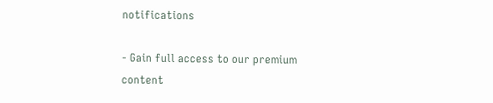notifications

- Gain full access to our premium content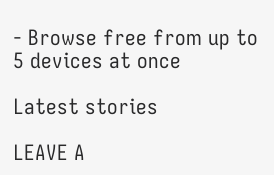- Browse free from up to 5 devices at once

Latest stories

LEAVE A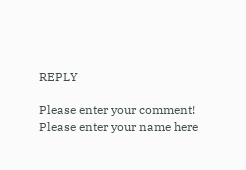REPLY

Please enter your comment!
Please enter your name here